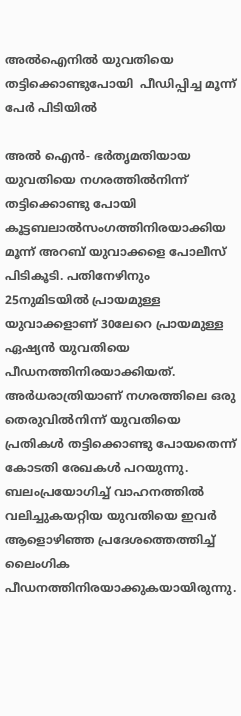അല്‍ഐനില്‍ യുവതിയെ തട്ടിക്കൊണ്ടുപോയി  പീഡിപ്പിച്ച മൂന്ന് പേര്‍ പിടിയില്‍

അല്‍ ഐന്‍- ഭര്‍തൃമതിയായ യുവതിയെ നഗരത്തില്‍നിന്ന് തട്ടിക്കൊണ്ടു പോയി കൂട്ടബലാല്‍സംഗത്തിനിരയാക്കിയ മൂന്ന് അറബ് യുവാക്കളെ പോലീസ് പിടികൂടി. പതിനേഴിനും 25നുമിടയില്‍ പ്രായമുള്ള യുവാക്കളാണ് 30ലേറെ പ്രായമുള്ള ഏഷ്യന്‍ യുവതിയെ പീഡനത്തിനിരയാക്കിയത്. അര്‍ധരാത്രിയാണ് നഗരത്തിലെ ഒരു തെരുവില്‍നിന്ന് യുവതിയെ പ്രതികള്‍ തട്ടിക്കൊണ്ടു പോയതെന്ന് കോടതി രേഖകള്‍ പറയുന്നു. ബലംപ്രയോഗിച്ച് വാഹനത്തില്‍ വലിച്ചുകയറ്റിയ യുവതിയെ ഇവര്‍ ആളൊഴിഞ്ഞ പ്രദേശത്തെത്തിച്ച് ലൈംഗിക പീഡനത്തിനിരയാക്കുകയായിരുന്നു.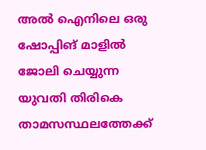അല്‍ ഐനിലെ ഒരു ഷോപ്പിങ് മാളില്‍ ജോലി ചെയ്യുന്ന യുവതി തിരികെ താമസസ്ഥലത്തേക്ക്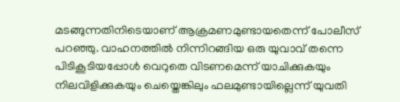മടങ്ങുന്നതിനിടെയാണ് ആക്രമണമുണ്ടായതെന്ന് പോലീസ് പറഞ്ഞു. വാഹനത്തില്‍ നിന്നിറങ്ങിയ ഒരു യുവാവ് തന്നെ പിടികൂടിയപ്പോള്‍ വെറുതെ വിടണമെന്ന് യാചിക്കുകയും നിലവിളിക്കുകയും ചെയ്തെങ്കിലും ഫലമുണ്ടായില്ലെന്ന് യുവതി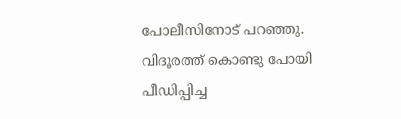പോലീസിനോട് പറഞ്ഞു. വിദൂരത്ത് കൊണ്ടു പോയി പീഡിപ്പിച്ച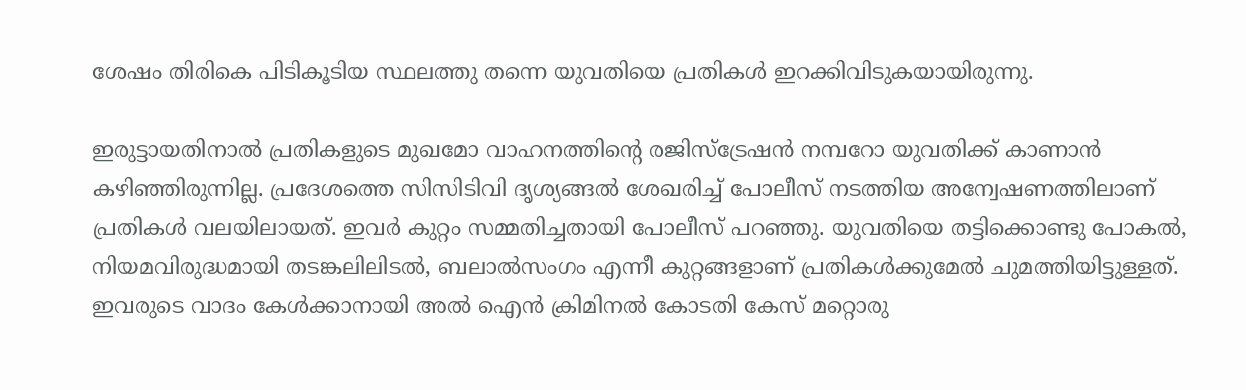ശേഷം തിരികെ പിടികൂടിയ സ്ഥലത്തു തന്നെ യുവതിയെ പ്രതികള്‍ ഇറക്കിവിടുകയായിരുന്നു.

ഇരുട്ടായതിനാല്‍ പ്രതികളുടെ മുഖമോ വാഹനത്തിന്റെ രജിസ്ട്രേഷന്‍ നമ്പറോ യുവതിക്ക് കാണാന്‍ കഴിഞ്ഞിരുന്നില്ല. പ്രദേശത്തെ സിസിടിവി ദൃശ്യങ്ങല്‍ ശേഖരിച്ച് പോലീസ് നടത്തിയ അന്വേഷണത്തിലാണ് പ്രതികള്‍ വലയിലായത്. ഇവര്‍ കുറ്റം സമ്മതിച്ചതായി പോലീസ് പറഞ്ഞു. യുവതിയെ തട്ടിക്കൊണ്ടു പോകല്‍, നിയമവിരുദ്ധമായി തടങ്കലിലിടല്‍, ബലാല്‍സംഗം എന്നീ കുറ്റങ്ങളാണ് പ്രതികള്‍ക്കുമേല്‍ ചുമത്തിയിട്ടുള്ളത്. ഇവരുടെ വാദം കേള്‍ക്കാനായി അല്‍ ഐന്‍ ക്രിമിനല്‍ കോടതി കേസ് മറ്റൊരു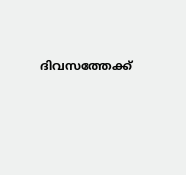ദിവസത്തേക്ക്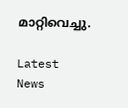മാറ്റിവെച്ചു.

Latest News